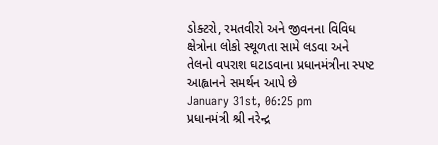ડોક્ટરો, રમતવીરો અને જીવનના વિવિધ ક્ષેત્રોના લોકો સ્થૂળતા સામે લડવા અને તેલનો વપરાશ ઘટાડવાના પ્રધાનમંત્રીના સ્પષ્ટ આહ્વાનને સમર્થન આપે છે
January 31st, 06:25 pm
પ્રધાનમંત્રી શ્રી નરેન્દ્ર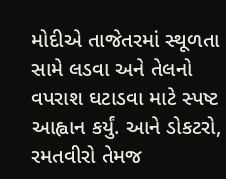મોદીએ તાજેતરમાં સ્થૂળતા સામે લડવા અને તેલનો વપરાશ ઘટાડવા માટે સ્પષ્ટ આહ્વાન કર્યું. આને ડોકટરો, રમતવીરો તેમજ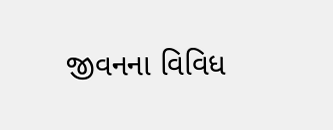જીવનના વિવિધ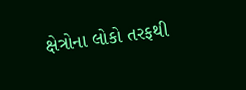ક્ષેત્રોના લોકો તરફથી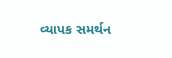વ્યાપક સમર્થન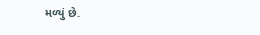મળ્યું છે.